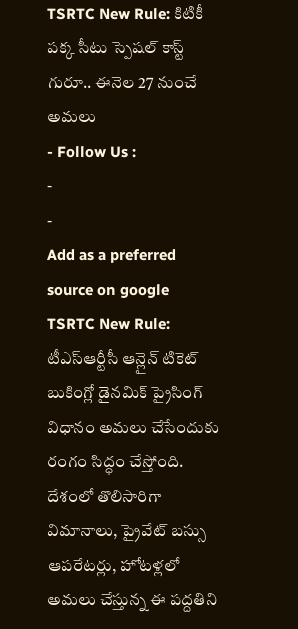TSRTC New Rule: కిటికీ పక్క సీటు స్పెషల్ కాస్ట్ గురూ.. ఈనెల 27 నుంచే అమలు
- Follow Us :
-
-
Add as a preferred
source on google
TSRTC New Rule: టీఎస్ఆర్టీసీ ఆన్లైన్ టికెట్ బుకింగ్లో డైనమిక్ ప్రైసింగ్ విధానం అమలు చేసేందుకు రంగం సిద్ధం చేస్తోంది. దేశంలో తొలిసారిగా విమానాలు, ప్రైవేట్ బస్సు ఆపరేటర్లు, హోటళ్లలో అమలు చేస్తున్న ఈ పద్దతిని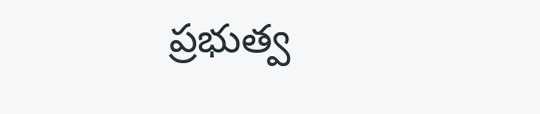ప్రభుత్వ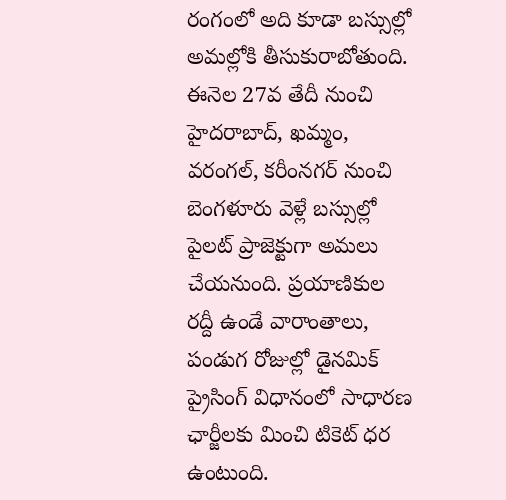రంగంలో అది కూడా బస్సుల్లో అమల్లోకి తీసుకురాబోతుంది. ఈనెల 27వ తేదీ నుంచి హైదరాబాద్, ఖమ్మం, వరంగల్, కరీంనగర్ నుంచి బెంగళూరు వెళ్లే బస్సుల్లో పైలట్ ప్రాజెక్టుగా అమలు చేయనుంది. ప్రయాణికుల రద్దీ ఉండే వారాంతాలు, పండుగ రోజుల్లో డైనమిక్ ప్రైసింగ్ విధానంలో సాధారణ ఛార్జీలకు మించి టికెట్ ధర ఉంటుంది.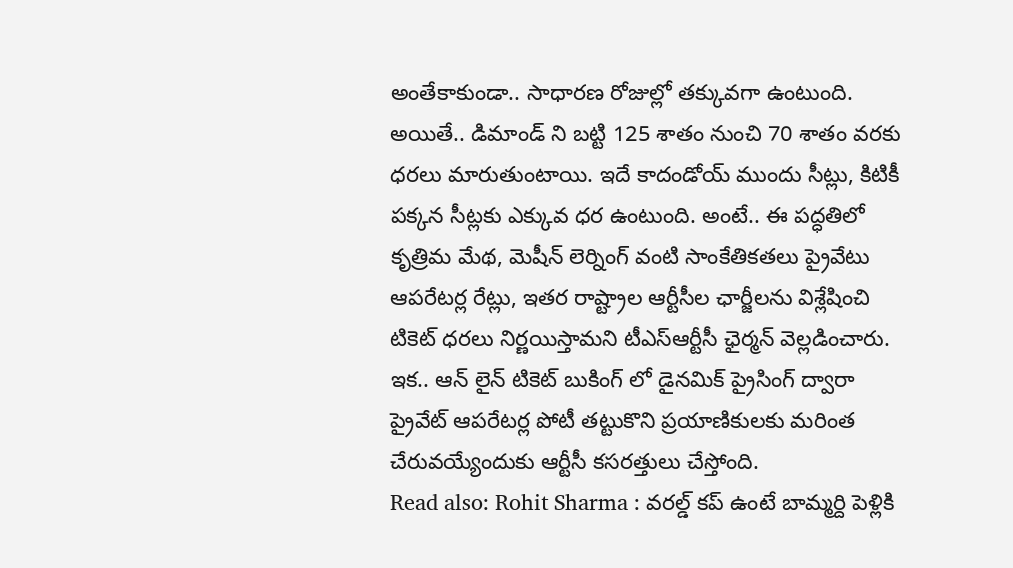అంతేకాకుండా.. సాధారణ రోజుల్లో తక్కువగా ఉంటుంది. అయితే.. డిమాండ్ ని బట్టి 125 శాతం నుంచి 70 శాతం వరకు ధరలు మారుతుంటాయి. ఇదే కాదండోయ్ ముందు సీట్లు, కిటికీ పక్కన సీట్లకు ఎక్కువ ధర ఉంటుంది. అంటే.. ఈ పద్ధతిలో కృత్రిమ మేథ, మెషీన్ లెర్నింగ్ వంటి సాంకేతికతలు ప్రైవేటు ఆపరేటర్ల రేట్లు, ఇతర రాష్ట్రాల ఆర్టీసీల ఛార్జీలను విశ్లేషించి టికెట్ ధరలు నిర్ణయిస్తామని టీఎస్ఆర్టీసీ ఛైర్మన్ వెల్లడించారు. ఇక.. ఆన్ లైన్ టికెట్ బుకింగ్ లో డైనమిక్ ప్రైసింగ్ ద్వారా ప్రైవేట్ ఆపరేటర్ల పోటీ తట్టుకొని ప్రయాణికులకు మరింత చేరువయ్యేందుకు ఆర్టీసీ కసరత్తులు చేస్తోంది.
Read also: Rohit Sharma : వరల్డ్ కప్ ఉంటే బామ్మర్ది పెళ్లికి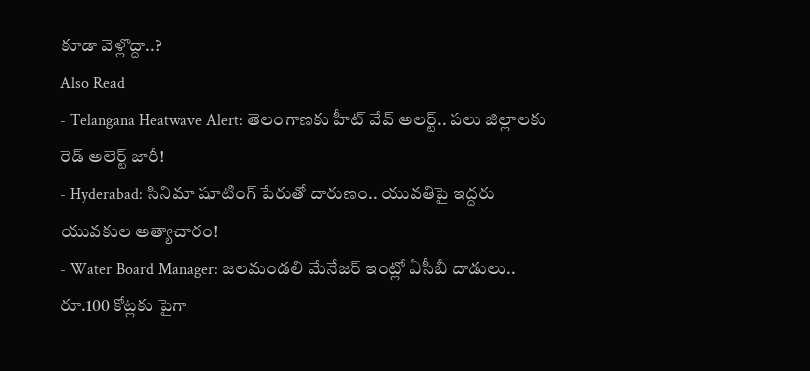కూడా వెళ్లొద్దా..?
Also Read
- Telangana Heatwave Alert: తెలంగాణకు హీట్ వేవ్ అలర్ట్.. పలు జిల్లాలకు రెడ్ అలెర్ట్ జారీ!
- Hyderabad: సినిమా షూటింగ్ పేరుతో దారుణం.. యువతిపై ఇద్దరు యువకుల అత్యాచారం!
- Water Board Manager: జలమండలి మేనేజర్ ఇంట్లో ఏసీబీ దాడులు.. రూ.100 కోట్లకు పైగా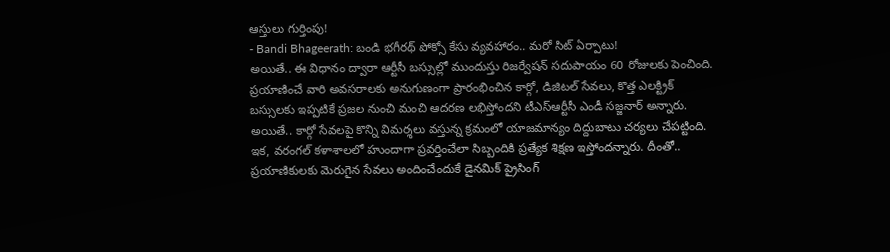ఆస్తులు గుర్తింపు!
- Bandi Bhageerath: బండి భగీరథ్ పోక్సో కేసు వ్యవహారం.. మరో సిట్ ఏర్పాటు!
అయితే.. ఈ విధానం ద్వారా ఆర్టీసీ బస్సుల్లో ముందుస్తు రిజర్వేషన్ సదుపాయం 60 రోజులకు పెంచింది. ప్రయాణించే వారి అవసరాలకు అనుగుణంగా ప్రారంభించిన కార్గో, డిజిటల్ సేవలు, కొత్త ఎలక్ట్రిక్ బస్సులకు ఇప్పటికే ప్రజల నుంచి మంచి ఆదరణ లభిస్తోందని టీఎస్ఆర్టీసీ ఎండీ సజ్జనార్ అన్నారు. అయితే.. కార్గో సేవలపై కొన్ని విమర్శలు వస్తున్న క్రమంలో యాజమాన్యం దిద్దుబాటు చర్యలు చేపట్టింది. ఇక, వరంగల్ కళాశాలలో హుందాగా ప్రవర్తించేలా సిబ్బందికి ప్రత్యేక శిక్షణ ఇస్తోందన్నారు. దీంతో.. ప్రయాణికులకు మెరుగైన సేవలు అందించేందుకే డైనమిక్ ప్రైసింగ్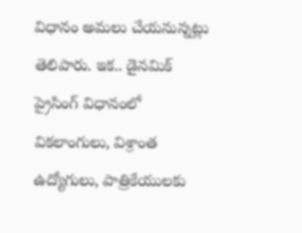విధానం అమలు చేయనున్నట్లు తెలిపారు. ఇక.. డైనమిక్ ప్రైసింగ్ విధానంలో వికలాంగులు, విశ్రాంత ఉద్యోగులు, పాత్రికేయులకు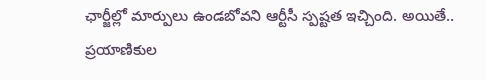ఛార్జీల్లో మార్పులు ఉండబోవని ఆర్టీసీ స్పష్టత ఇచ్చింది. అయితే.. ప్రయాణికుల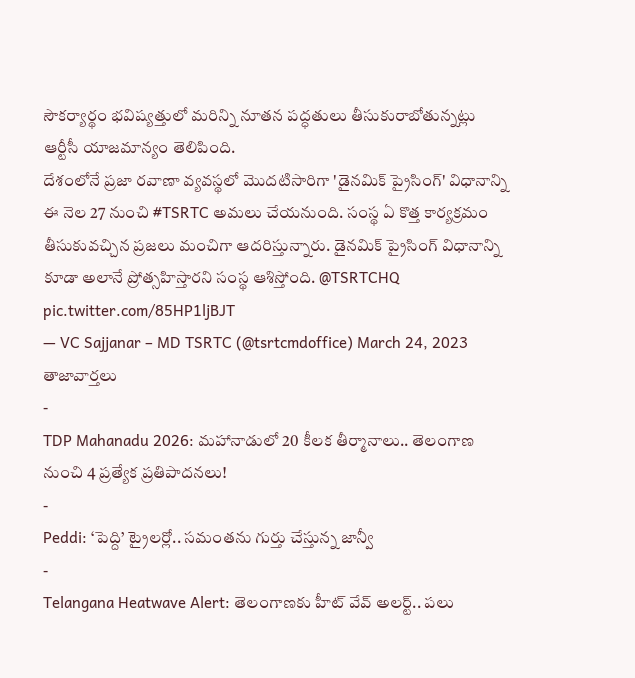సౌకర్యార్థం భవిష్యత్తులో మరిన్ని నూతన పద్ధతులు తీసుకురాబోతున్నట్లు ఆర్టీసీ యాజమాన్యం తెలిపింది.
దేశంలోనే ప్రజా రవాణా వ్యవస్థలో మొదటిసారిగా 'డైనమిక్ ప్రైసింగ్' విధానాన్ని ఈ నెల 27 నుంచి #TSRTC అమలు చేయనుంది. సంస్థ ఏ కొత్త కార్యక్రమం తీసుకువచ్చిన ప్రజలు మంచిగా ఆదరిస్తున్నారు. డైనమిక్ ప్రైసింగ్ విధానాన్ని కూడా అలానే ప్రోత్సహిస్తారని సంస్థ ఆశిస్తోంది. @TSRTCHQ pic.twitter.com/85HP1ljBJT
— VC Sajjanar – MD TSRTC (@tsrtcmdoffice) March 24, 2023
తాజావార్తలు
-
TDP Mahanadu 2026: మహానాడులో 20 కీలక తీర్మానాలు.. తెలంగాణ నుంచి 4 ప్రత్యేక ప్రతిపాదనలు!
-
Peddi: ‘పెద్ది’ ట్రైలర్లో.. సమంతను గుర్తు చేస్తున్న జాన్వీ
-
Telangana Heatwave Alert: తెలంగాణకు హీట్ వేవ్ అలర్ట్.. పలు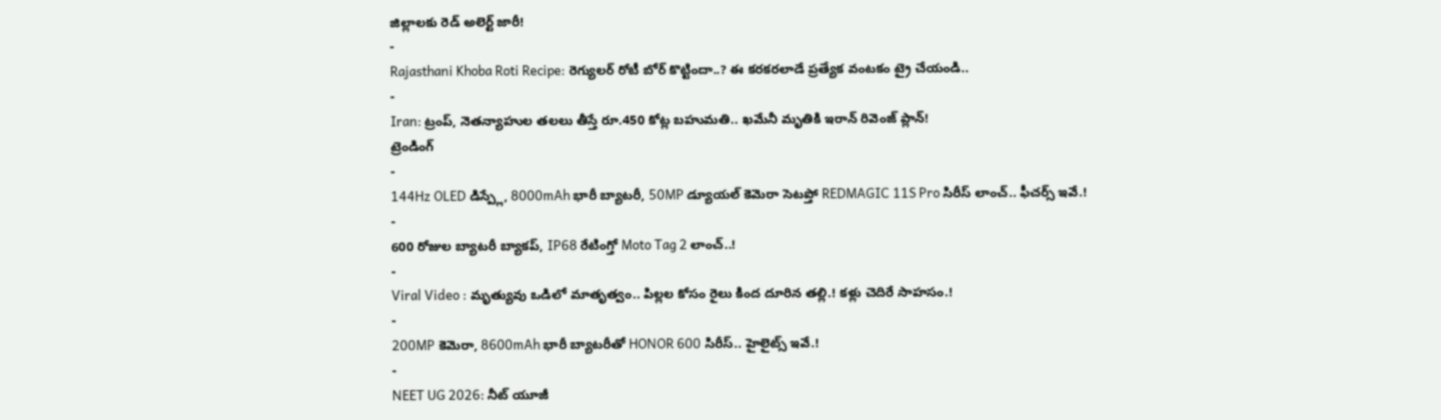జిల్లాలకు రెడ్ అలెర్ట్ జారీ!
-
Rajasthani Khoba Roti Recipe: రెగ్యులర్ రోటీ బోర్ కొట్టిందా..? ఈ కరకరలాడే ప్రత్యేక వంటకం ట్రై చేయండి..
-
Iran: ట్రంప్, నెతన్యాహుల తలలు తీస్తే రూ.450 కోట్ల బహుమతి.. ఖమేనీ మృతికి ఇరాన్ రివెంజ్ ప్లాన్!
ట్రెండింగ్
-
144Hz OLED డిస్ప్లే, 8000mAh భారీ బ్యాటరీ, 50MP డ్యూయల్ కెమెరా సెటప్తో REDMAGIC 11S Pro సిరీస్ లాంచ్.. ఫీచర్స్ ఇవే.!
-
600 రోజుల బ్యాటరీ బ్యాకప్, IP68 రేటింగ్తో Moto Tag 2 లాంచ్..!
-
Viral Video : మృత్యువు ఒడిలో మాతృత్వం.. పిల్లల కోసం రైలు కింద దూరిన తల్లి.! కళ్లు చెదిరే సాహసం.!
-
200MP కెమెరా, 8600mAh భారీ బ్యాటరీతో HONOR 600 సిరీస్.. హైలైట్స్ ఇవే.!
-
NEET UG 2026: నీట్ యూజీ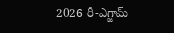2026 రీ-ఎగ్జామ్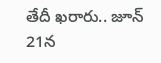తేదీ ఖరారు.. జూన్ 21న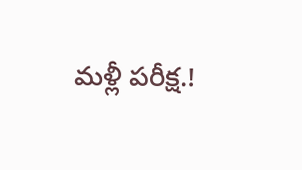మళ్లీ పరీక్ష.!